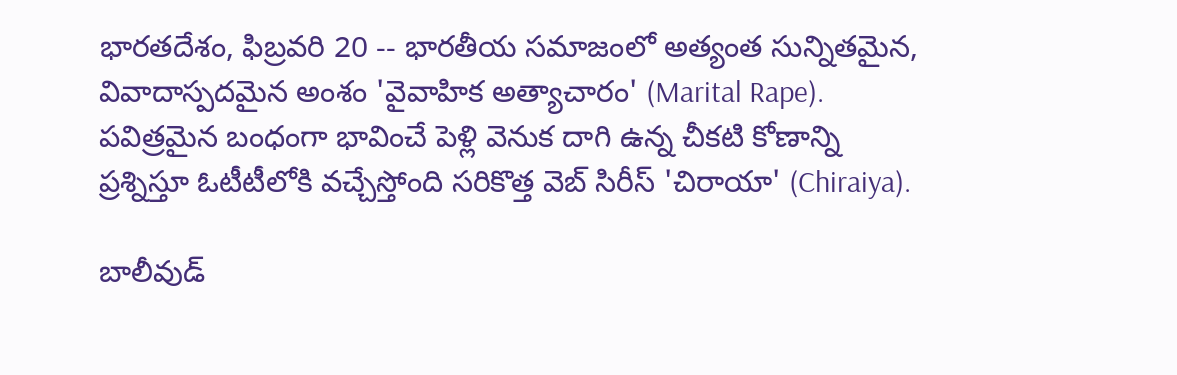భారతదేశం, ఫిబ్రవరి 20 -- భారతీయ సమాజంలో అత్యంత సున్నితమైన, వివాదాస్పదమైన అంశం 'వైవాహిక అత్యాచారం' (Marital Rape). పవిత్రమైన బంధంగా భావించే పెళ్లి వెనుక దాగి ఉన్న చీకటి కోణాన్ని ప్రశ్నిస్తూ ఓటీటీలోకి వచ్చేస్తోంది సరికొత్త వెబ్ సిరీస్ 'చిరాయా' (Chiraiya).

బాలీవుడ్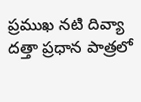ప్రముఖ నటి దివ్యా దత్తా ప్రధాన పాత్రలో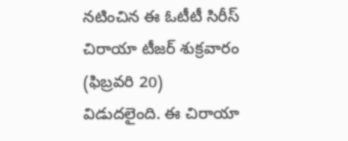నటించిన ఈ ఓటీటీ సిరీస్ చిరాయా టీజర్ శుక్రవారం (ఫిబ్రవరి 20) విడుదలైంది. ఈ చిరాయా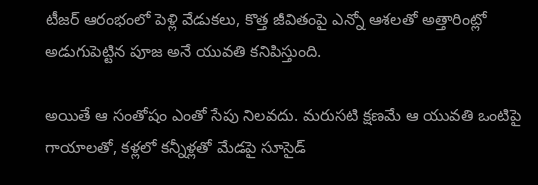టీజర్ ఆరంభంలో పెళ్లి వేడుకలు, కొత్త జీవితంపై ఎన్నో ఆశలతో అత్తారింట్లో అడుగుపెట్టిన పూజ అనే యువతి కనిపిస్తుంది.

అయితే ఆ సంతోషం ఎంతో సేపు నిలవదు. మరుసటి క్షణమే ఆ యువతి ఒంటిపై గాయాలతో, కళ్లలో కన్నీళ్లతో మేడపై సూసైడ్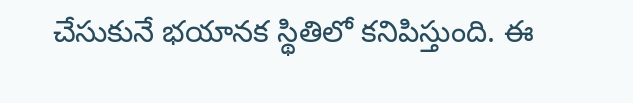చేసుకునే భయానక స్థితిలో కనిపిస్తుంది. ఈ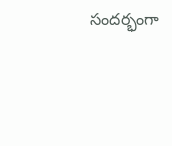సందర్భంగా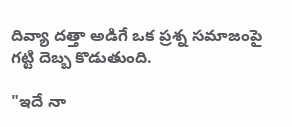దివ్యా దత్తా అడిగే ఒక ప్రశ్న సమాజంపై గట్టి దెబ్బ కొడుతుంది.

"ఇదే నా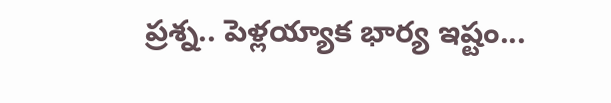ప్రశ్న.. పెళ్లయ్యాక భార్య ఇష్టం...